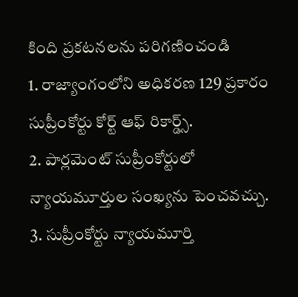కింది ప్రకటనలను పరిగణించండి
1. రాజ్యాంగంలోని అధికరణ 129 ప్రకారం సుప్రీంకోర్టు కోర్ట్ ఆఫ్ రికార్డ్స్.
2. పార్లమెంట్ సుప్రీంకోర్టులో న్యాయమూర్తుల సంఖ్యను పెంచవచ్చు.
3. సుప్రీంకోర్టు న్యాయమూర్తి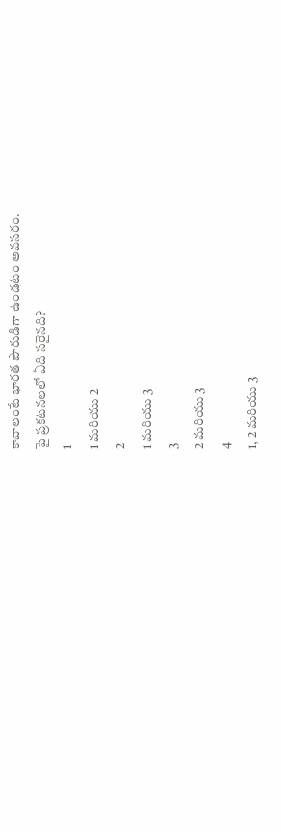కావాలంటే భారత పౌరుడిగా ఉండటం అవసరం.
పై ప్రకటనలలో ఏది సరైనది?
1
1 మరియు 2
2
1 మరియు 3
3
2 మరియు 3
4
1, 2 మరియు 3